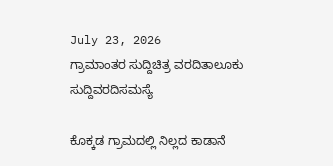July 23, 2026
ಗ್ರಾಮಾಂತರ ಸುದ್ದಿಚಿತ್ರ ವರದಿತಾಲೂಕು ಸುದ್ದಿವರದಿಸಮಸ್ಯೆ

ಕೊಕ್ಕಡ ಗ್ರಾಮದಲ್ಲಿ ನಿಲ್ಲದ ಕಾಡಾನೆ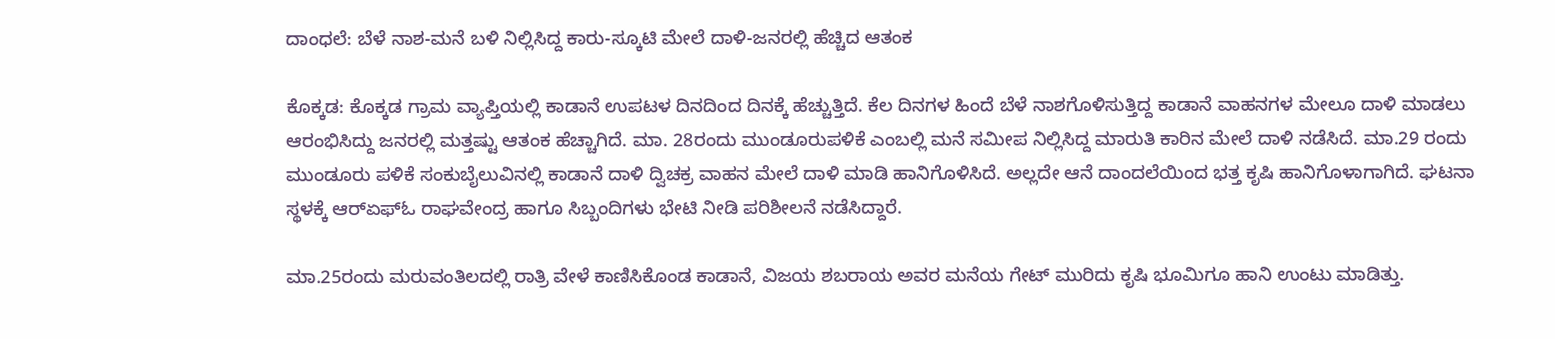ದಾಂಧಲೆ: ಬೆಳೆ ನಾಶ-ಮನೆ ಬಳಿ ನಿಲ್ಲಿಸಿದ್ದ ಕಾರು-ಸ್ಕೂಟಿ ಮೇಲೆ ದಾಳಿ-ಜನರಲ್ಲಿ ಹೆಚ್ಚಿದ ಆತಂಕ

ಕೊಕ್ಕಡ: ಕೊಕ್ಕಡ ಗ್ರಾಮ ವ್ಯಾಪ್ತಿಯಲ್ಲಿ ಕಾಡಾನೆ ಉಪಟಳ ದಿನದಿಂದ ದಿನಕ್ಕೆ ಹೆಚ್ಚುತ್ತಿದೆ. ಕೆಲ ದಿನಗಳ ಹಿಂದೆ ಬೆಳೆ ನಾಶಗೊಳಿಸುತ್ತಿದ್ದ ಕಾಡಾನೆ ವಾಹನಗಳ ಮೇಲೂ ದಾಳಿ ಮಾಡಲು ಆರಂಭಿಸಿದ್ದು ಜನರಲ್ಲಿ ಮತ್ತಷ್ಟು ಆತಂಕ ಹೆಚ್ಚಾಗಿದೆ. ಮಾ. 28ರಂದು ಮುಂಡೂರುಪಳಿಕೆ ಎಂಬಲ್ಲಿ ಮನೆ ಸಮೀಪ ನಿಲ್ಲಿಸಿದ್ದ ಮಾರುತಿ ಕಾರಿನ ಮೇಲೆ ದಾಳಿ ನಡೆಸಿದೆ. ಮಾ.29 ರಂದು ಮುಂಡೂರು ಪಳಿಕೆ ಸಂಕುಬೈಲುವಿನಲ್ಲಿ ಕಾಡಾನೆ ದಾಳಿ ದ್ವಿಚಕ್ರ ವಾಹನ ಮೇಲೆ ದಾಳಿ ಮಾಡಿ ಹಾನಿಗೊಳಿಸಿದೆ. ಅಲ್ಲದೇ ಆನೆ ದಾಂದಲೆಯಿಂದ ಭತ್ತ ಕೃಷಿ ಹಾನಿಗೊಳಾಗಾಗಿದೆ. ಘಟನಾ ಸ್ಥಳಕ್ಕೆ ಆರ್‌ಏಫ್‌ಓ ರಾಘವೇಂದ್ರ ಹಾಗೂ ಸಿಬ್ಬಂದಿಗಳು ಭೇಟಿ ನೀಡಿ ಪರಿಶೀಲನೆ ನಡೆಸಿದ್ದಾರೆ.

ಮಾ.25ರಂದು ಮರುವಂತಿಲದಲ್ಲಿ ರಾತ್ರಿ ವೇಳೆ ಕಾಣಿಸಿಕೊಂಡ ಕಾಡಾನೆ, ವಿಜಯ ಶಬರಾಯ ಅವರ ಮನೆಯ ಗೇಟ್ ಮುರಿದು ಕೃಷಿ ಭೂಮಿಗೂ ಹಾನಿ ಉಂಟು ಮಾಡಿತ್ತು.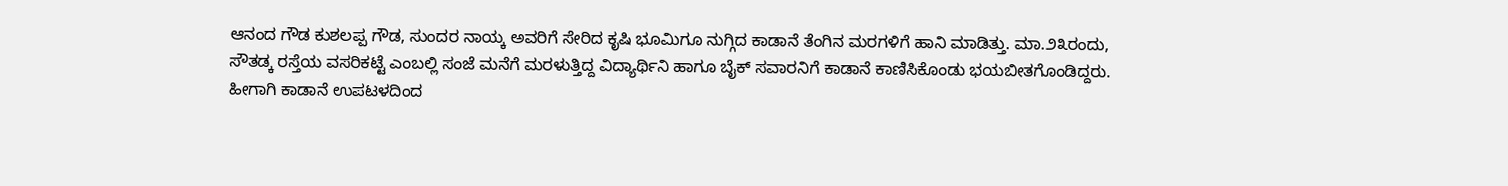ಆನಂದ ಗೌಡ ಕುಶಲಪ್ಪ ಗೌಡ, ಸುಂದರ ನಾಯ್ಕ ಅವರಿಗೆ ಸೇರಿದ ಕೃಷಿ ಭೂಮಿಗೂ ನುಗ್ಗಿದ ಕಾಡಾನೆ ತೆಂಗಿನ ಮರಗಳಿಗೆ ಹಾನಿ ಮಾಡಿತ್ತು. ಮಾ.೨೩ರಂದು, ಸೌತಡ್ಕ ರಸ್ತೆಯ ವಸರಿಕಟ್ಟೆ ಎಂಬಲ್ಲಿ ಸಂಜೆ ಮನೆಗೆ ಮರಳುತ್ತಿದ್ದ ವಿದ್ಯಾರ್ಥಿನಿ ಹಾಗೂ ಬೈಕ್ ಸವಾರನಿಗೆ ಕಾಡಾನೆ ಕಾಣಿಸಿಕೊಂಡು ಭಯಬೀತಗೊಂಡಿದ್ದರು. ಹೀಗಾಗಿ ಕಾಡಾನೆ ಉಪಟಳದಿಂದ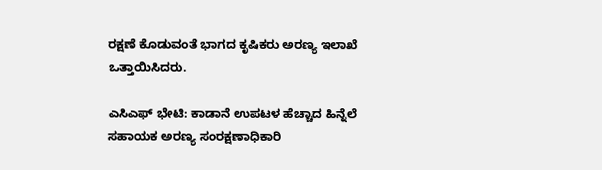ರಕ್ಷಣೆ ಕೊಡುವಂತೆ ಭಾಗದ ಕೃಷಿಕರು ಅರಣ್ಯ ಇಲಾಖೆ ಒತ್ತಾಯಿಸಿದರು.

ಎಸಿಎಫ್ ಭೇಟಿ: ಕಾಡಾನೆ ಉಪಟಳ ಹೆಚ್ಚಾದ ಹಿನ್ನೆಲೆ ಸಹಾಯಕ ಅರಣ್ಯ ಸಂರಕ್ಷಣಾಧಿಕಾರಿ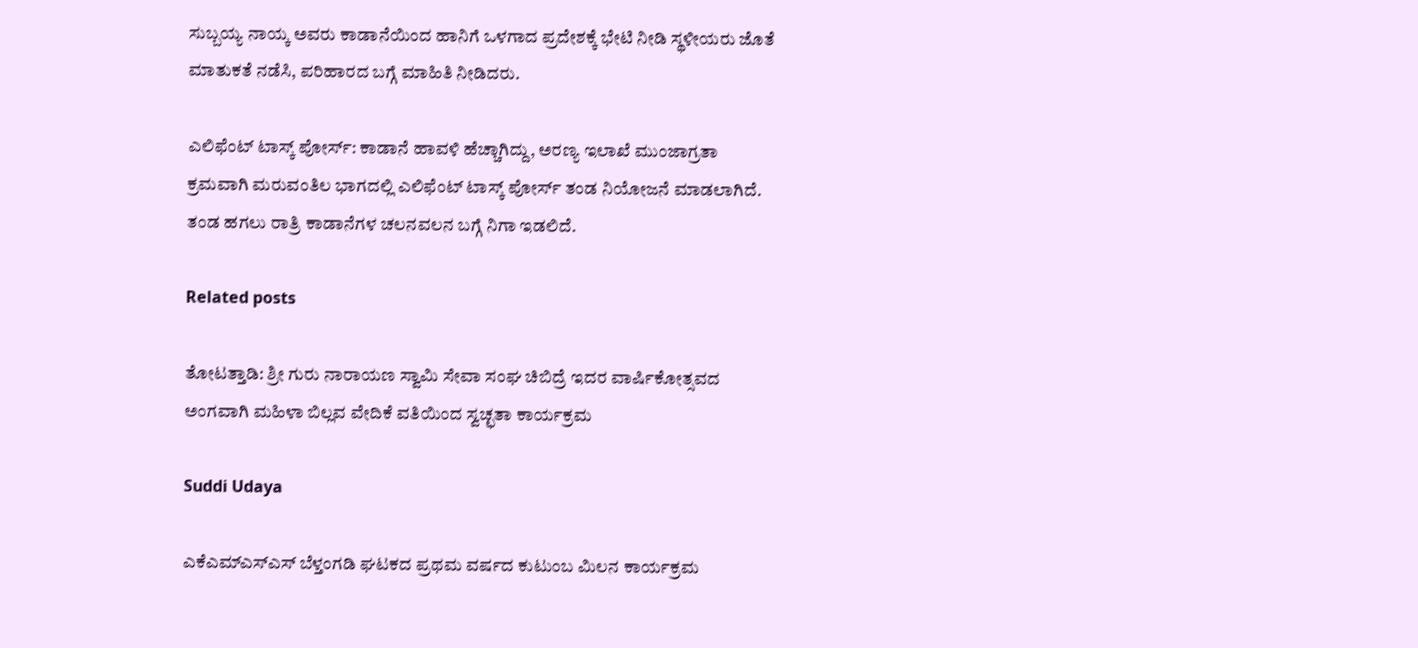ಸುಬ್ಬಯ್ಯ ನಾಯ್ಕ ಅವರು ಕಾಡಾನೆಯಿಂದ ಹಾನಿಗೆ ಒಳಗಾದ ಪ್ರದೇಶಕ್ಕೆ ಭೇಟಿ ನೀಡಿ ಸ್ಥಳೀಯರು ಜೊತೆ ಮಾತುಕತೆ ನಡೆಸಿ, ಪರಿಹಾರದ ಬಗ್ಗೆ ಮಾಹಿತಿ ನೀಡಿದರು.

ಎಲಿಫೆಂಟ್ ಟಾಸ್ಕ್ ಪೋರ್ಸ್: ಕಾಡಾನೆ ಹಾವಳಿ ಹೆಚ್ಚಾಗಿದ್ದು, ಅರಣ್ಯ ಇಲಾಖೆ ಮುಂಜಾಗ್ರತಾ ಕ್ರಮವಾಗಿ ಮರುವಂತಿಲ ಭಾಗದಲ್ಲಿ ಎಲಿಫೆಂಟ್ ಟಾಸ್ಕ್ ಪೋರ್ಸ್ ತಂಡ ನಿಯೋಜನೆ ಮಾಡಲಾಗಿದೆ. ತಂಡ ಹಗಲು ರಾತ್ರಿ ಕಾಡಾನೆಗಳ ಚಲನವಲನ ಬಗ್ಗೆ ನಿಗಾ ಇಡಲಿದೆ.

Related posts

ತೋಟತ್ತಾಡಿ: ಶ್ರೀ ಗುರು ನಾರಾಯಣ ಸ್ವಾಮಿ ಸೇವಾ ಸಂಘ ಚಿಬಿದ್ರೆ ಇದರ ವಾರ್ಷಿಕೋತ್ಸವದ ಅಂಗವಾಗಿ ಮಹಿಳಾ ಬಿಲ್ಲವ ವೇದಿಕೆ ವತಿಯಿಂದ ಸ್ವಚ್ಛತಾ ಕಾರ್ಯಕ್ರಮ

Suddi Udaya

ಎಕೆಎಮ್ಎಸ್ಎಸ್ ಬೆಳ್ತಂಗಡಿ ‌ಘಟಕದ ಪ್ರಥಮ ವರ್ಷದ ಕುಟುಂಬ ಮಿಲನ ಕಾರ್ಯಕ್ರಮ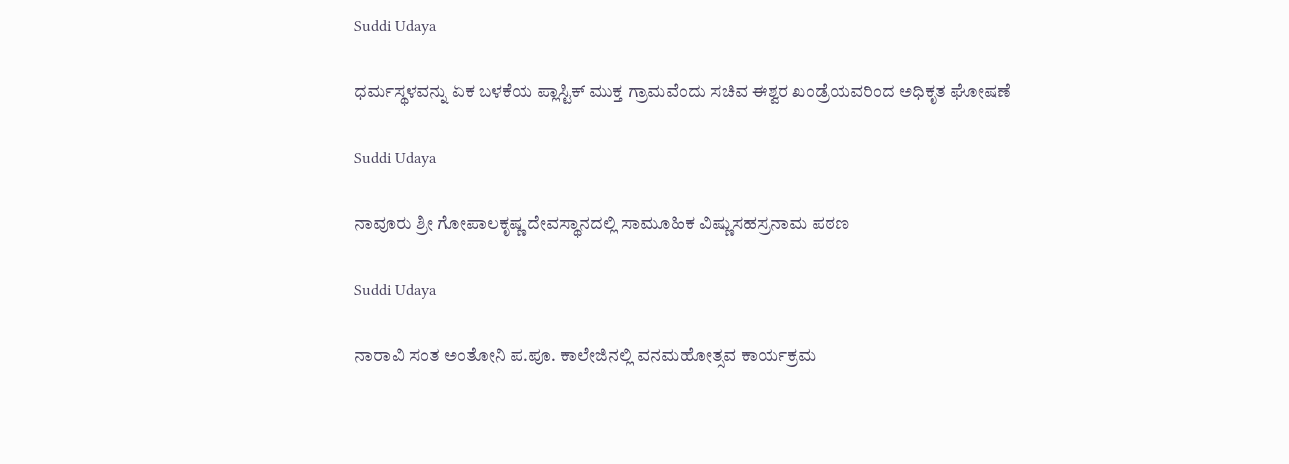Suddi Udaya

ಧರ್ಮಸ್ಥಳವನ್ನು ಏಕ ಬಳಕೆಯ ಪ್ಲಾಸ್ಟಿಕ್ ಮುಕ್ತ ಗ್ರಾಮವೆಂದು ಸಚಿವ ಈಶ್ವರ ಖಂಡ್ರೆಯವರಿಂದ ಅಧಿಕೃತ ಘೋಷಣೆ

Suddi Udaya

ನಾವೂರು ಶ್ರೀ ಗೋಪಾಲಕೃಷ್ಣ ದೇವಸ್ಥಾನದಲ್ಲಿ ಸಾಮೂಹಿಕ ವಿಷ್ಣುಸಹಸ್ರನಾಮ ಪಠಣ

Suddi Udaya

ನಾರಾವಿ ಸಂತ ಅಂತೋನಿ ಪ.ಪೂ. ಕಾಲೇಜಿನಲ್ಲಿ ವನಮಹೋತ್ಸವ ಕಾರ್ಯಕ್ರಮ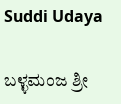Suddi Udaya

ಬಳ್ಳಮಂಜ ಶ್ರೀ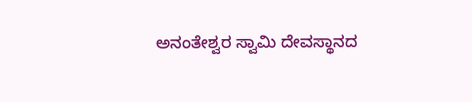ಅನಂತೇಶ್ವರ ಸ್ವಾಮಿ ದೇವಸ್ಥಾನದ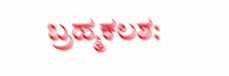ಬ್ರಹ್ಮಕಲಶ: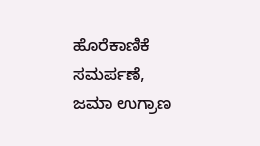ಹೊರೆಕಾಣಿಕೆ ಸಮರ್ಪಣೆ, ಜಮಾ ಉಗ್ರಾಣ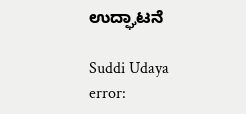ಉದ್ಘಾಟನೆ

Suddi Udaya
error: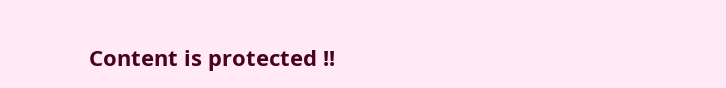Content is protected !!